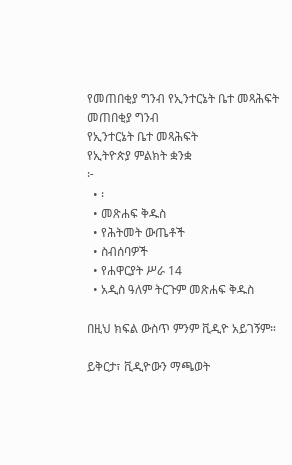የመጠበቂያ ግንብ የኢንተርኔት ቤተ መጻሕፍት
መጠበቂያ ግንብ
የኢንተርኔት ቤተ መጻሕፍት
የኢትዮጵያ ምልክት ቋንቋ
፦
  • ፡
  • መጽሐፍ ቅዱስ
  • የሕትመት ውጤቶች
  • ስብሰባዎች
  • የሐዋርያት ሥራ 14
  • አዲስ ዓለም ትርጉም መጽሐፍ ቅዱስ

በዚህ ክፍል ውስጥ ምንም ቪዲዮ አይገኝም።

ይቅርታ፣ ቪዲዮውን ማጫወት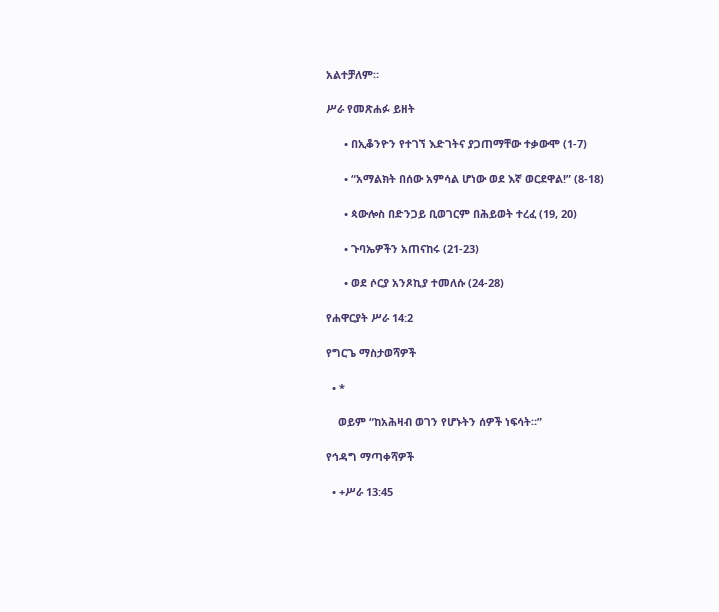አልተቻለም።

ሥራ የመጽሐፉ ይዘት

      • በኢቆንዮን የተገኘ እድገትና ያጋጠማቸው ተቃውሞ (1-7)

      • “አማልክት በሰው አምሳል ሆነው ወደ እኛ ወርደዋል!” (8-18)

      • ጳውሎስ በድንጋይ ቢወገርም በሕይወት ተረፈ (19, 20)

      • ጉባኤዎችን አጠናከሩ (21-23)

      • ወደ ሶርያ አንጾኪያ ተመለሱ (24-28)

የሐዋርያት ሥራ 14:2

የግርጌ ማስታወሻዎች

  • *

    ወይም “ከአሕዛብ ወገን የሆኑትን ሰዎች ነፍሳት።”

የኅዳግ ማጣቀሻዎች

  • +ሥራ 13:45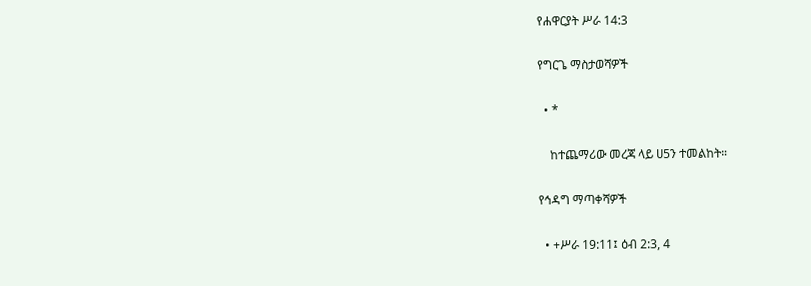የሐዋርያት ሥራ 14:3

የግርጌ ማስታወሻዎች

  • *

    ከተጨማሪው መረጃ ላይ ሀ5ን ተመልከት።

የኅዳግ ማጣቀሻዎች

  • +ሥራ 19:11፤ ዕብ 2:3, 4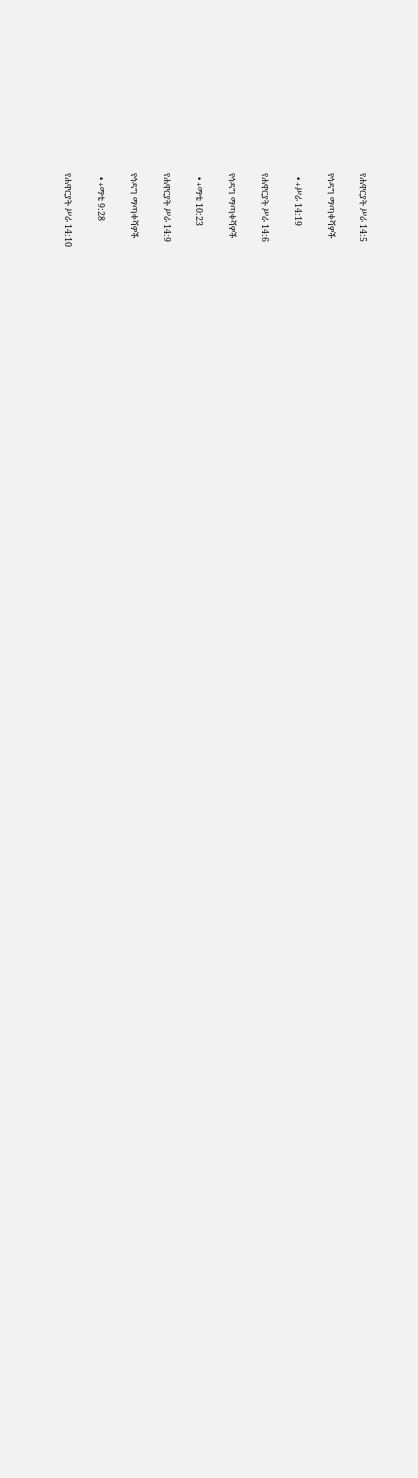የሐዋርያት ሥራ 14:5

የኅዳግ ማጣቀሻዎች

  • +ሥራ 14:19

የሐዋርያት ሥራ 14:6

የኅዳግ ማጣቀሻዎች

  • +ማቴ 10:23

የሐዋርያት ሥራ 14:9

የኅዳግ ማጣቀሻዎች

  • +ማቴ 9:28

የሐዋርያት ሥራ 14:10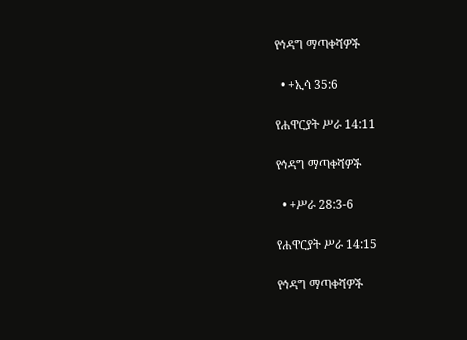የኅዳግ ማጣቀሻዎች

  • +ኢሳ 35:6

የሐዋርያት ሥራ 14:11

የኅዳግ ማጣቀሻዎች

  • +ሥራ 28:3-6

የሐዋርያት ሥራ 14:15

የኅዳግ ማጣቀሻዎች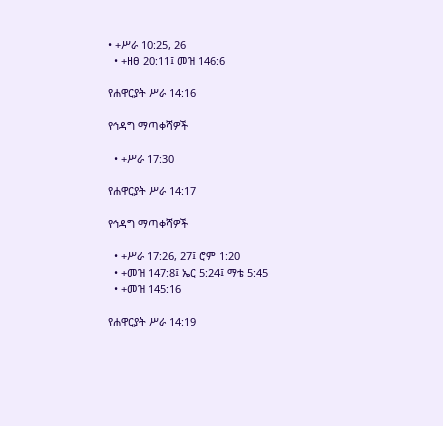• +ሥራ 10:25, 26
  • +ዘፀ 20:11፤ መዝ 146:6

የሐዋርያት ሥራ 14:16

የኅዳግ ማጣቀሻዎች

  • +ሥራ 17:30

የሐዋርያት ሥራ 14:17

የኅዳግ ማጣቀሻዎች

  • +ሥራ 17:26, 27፤ ሮም 1:20
  • +መዝ 147:8፤ ኤር 5:24፤ ማቴ 5:45
  • +መዝ 145:16

የሐዋርያት ሥራ 14:19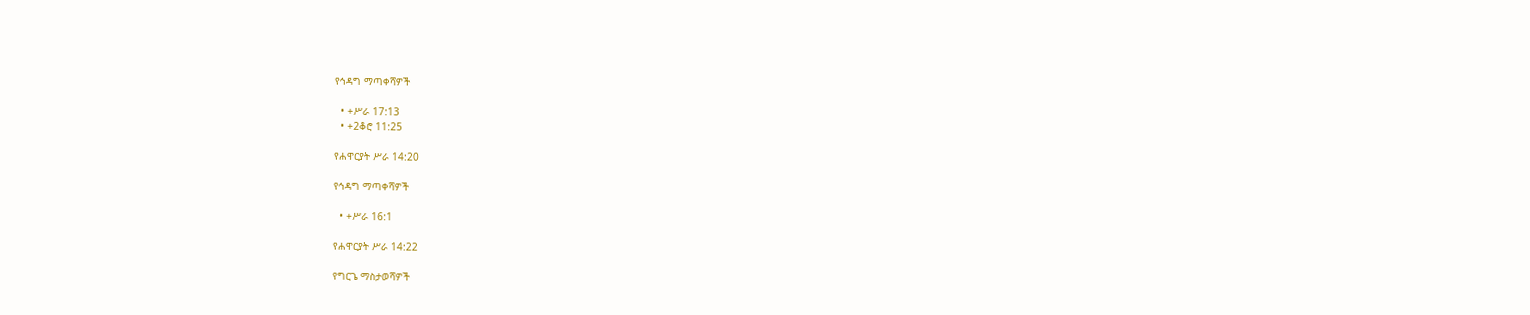የኅዳግ ማጣቀሻዎች

  • +ሥራ 17:13
  • +2ቆሮ 11:25

የሐዋርያት ሥራ 14:20

የኅዳግ ማጣቀሻዎች

  • +ሥራ 16:1

የሐዋርያት ሥራ 14:22

የግርጌ ማስታወሻዎች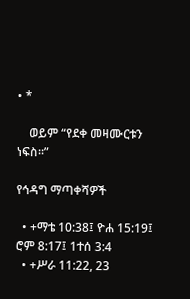• *

    ወይም “የደቀ መዛሙርቱን ነፍስ።”

የኅዳግ ማጣቀሻዎች

  • +ማቴ 10:38፤ ዮሐ 15:19፤ ሮም 8:17፤ 1ተሰ 3:4
  • +ሥራ 11:22, 23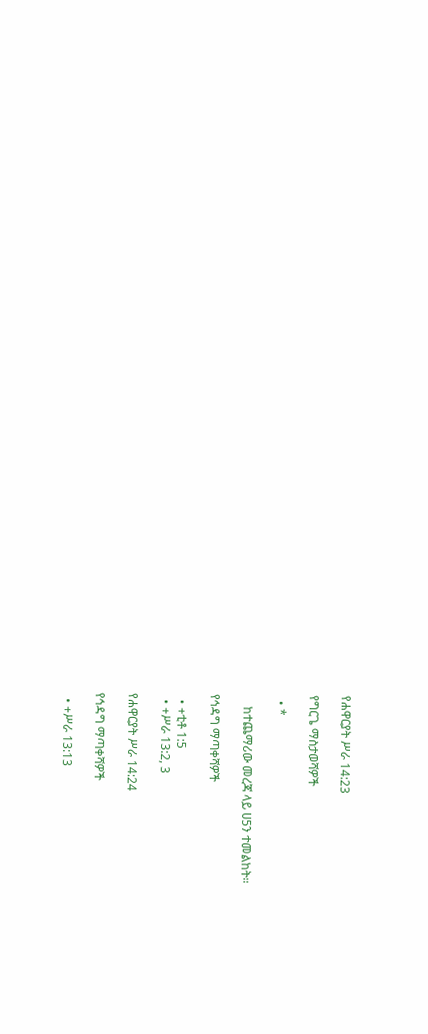የሐዋርያት ሥራ 14:23

የግርጌ ማስታወሻዎች

  • *

    ከተጨማሪው መረጃ ላይ ሀ5ን ተመልከት።

የኅዳግ ማጣቀሻዎች

  • +ቲቶ 1:5
  • +ሥራ 13:2, 3

የሐዋርያት ሥራ 14:24

የኅዳግ ማጣቀሻዎች

  • +ሥራ 13:13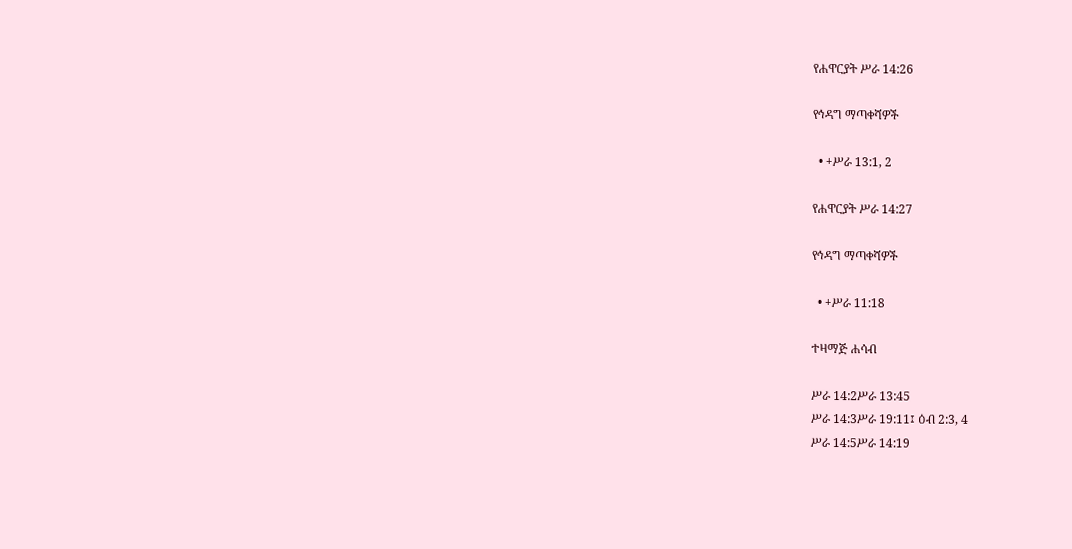የሐዋርያት ሥራ 14:26

የኅዳግ ማጣቀሻዎች

  • +ሥራ 13:1, 2

የሐዋርያት ሥራ 14:27

የኅዳግ ማጣቀሻዎች

  • +ሥራ 11:18

ተዛማጅ ሐሳብ

ሥራ 14:2ሥራ 13:45
ሥራ 14:3ሥራ 19:11፤ ዕብ 2:3, 4
ሥራ 14:5ሥራ 14:19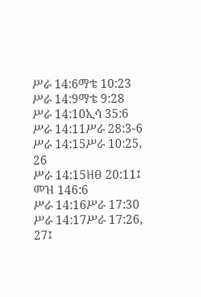ሥራ 14:6ማቴ 10:23
ሥራ 14:9ማቴ 9:28
ሥራ 14:10ኢሳ 35:6
ሥራ 14:11ሥራ 28:3-6
ሥራ 14:15ሥራ 10:25, 26
ሥራ 14:15ዘፀ 20:11፤ መዝ 146:6
ሥራ 14:16ሥራ 17:30
ሥራ 14:17ሥራ 17:26, 27፤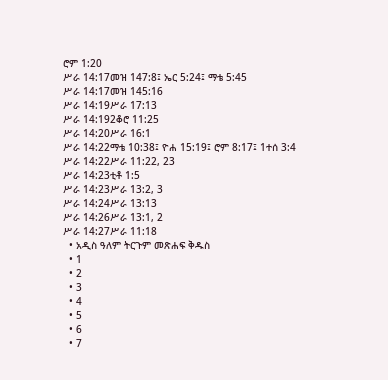ሮም 1:20
ሥራ 14:17መዝ 147:8፤ ኤር 5:24፤ ማቴ 5:45
ሥራ 14:17መዝ 145:16
ሥራ 14:19ሥራ 17:13
ሥራ 14:192ቆሮ 11:25
ሥራ 14:20ሥራ 16:1
ሥራ 14:22ማቴ 10:38፤ ዮሐ 15:19፤ ሮም 8:17፤ 1ተሰ 3:4
ሥራ 14:22ሥራ 11:22, 23
ሥራ 14:23ቲቶ 1:5
ሥራ 14:23ሥራ 13:2, 3
ሥራ 14:24ሥራ 13:13
ሥራ 14:26ሥራ 13:1, 2
ሥራ 14:27ሥራ 11:18
  • አዲስ ዓለም ትርጉም መጽሐፍ ቅዱስ
  • 1
  • 2
  • 3
  • 4
  • 5
  • 6
  • 7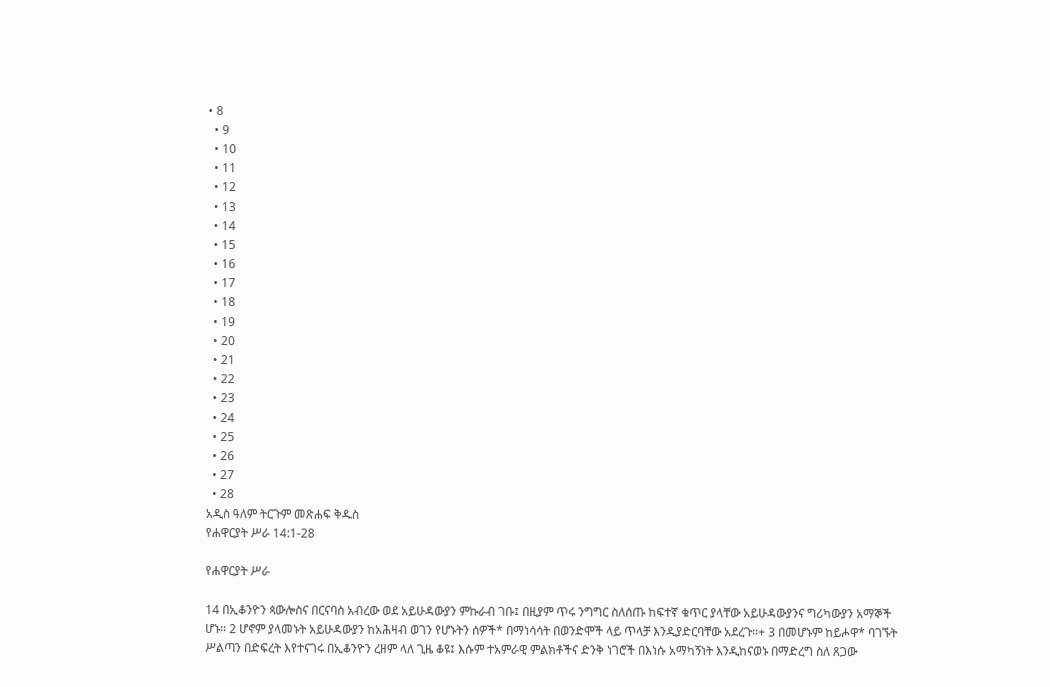• 8
  • 9
  • 10
  • 11
  • 12
  • 13
  • 14
  • 15
  • 16
  • 17
  • 18
  • 19
  • 20
  • 21
  • 22
  • 23
  • 24
  • 25
  • 26
  • 27
  • 28
አዲስ ዓለም ትርጉም መጽሐፍ ቅዱስ
የሐዋርያት ሥራ 14:1-28

የሐዋርያት ሥራ

14 በኢቆንዮን ጳውሎስና በርናባስ አብረው ወደ አይሁዳውያን ምኩራብ ገቡ፤ በዚያም ጥሩ ንግግር ስለሰጡ ከፍተኛ ቁጥር ያላቸው አይሁዳውያንና ግሪካውያን አማኞች ሆኑ። 2 ሆኖም ያላመኑት አይሁዳውያን ከአሕዛብ ወገን የሆኑትን ሰዎች* በማነሳሳት በወንድሞች ላይ ጥላቻ እንዲያድርባቸው አደረጉ።+ 3 በመሆኑም ከይሖዋ* ባገኙት ሥልጣን በድፍረት እየተናገሩ በኢቆንዮን ረዘም ላለ ጊዜ ቆዩ፤ እሱም ተአምራዊ ምልክቶችና ድንቅ ነገሮች በእነሱ አማካኝነት እንዲከናወኑ በማድረግ ስለ ጸጋው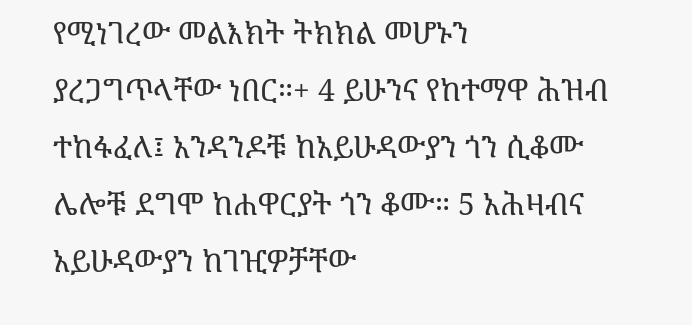የሚነገረው መልእክት ትክክል መሆኑን ያረጋግጥላቸው ነበር።+ 4 ይሁንና የከተማዋ ሕዝብ ተከፋፈለ፤ አንዳንዶቹ ከአይሁዳውያን ጎን ሲቆሙ ሌሎቹ ደግሞ ከሐዋርያት ጎን ቆሙ። 5 አሕዛብና አይሁዳውያን ከገዢዎቻቸው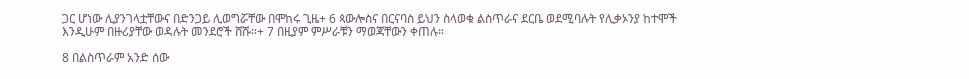ጋር ሆነው ሊያንገላቷቸውና በድንጋይ ሊወግሯቸው በሞከሩ ጊዜ+ 6 ጳውሎስና በርናባስ ይህን ስላወቁ ልስጥራና ደርቤ ወደሚባሉት የሊቃኦንያ ከተሞች እንዲሁም በዙሪያቸው ወዳሉት መንደሮች ሸሹ።+ 7 በዚያም ምሥራቹን ማወጃቸውን ቀጠሉ።

8 በልስጥራም አንድ ሰው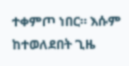ተቀምጦ ነበር። እሱም ከተወለደበት ጊዜ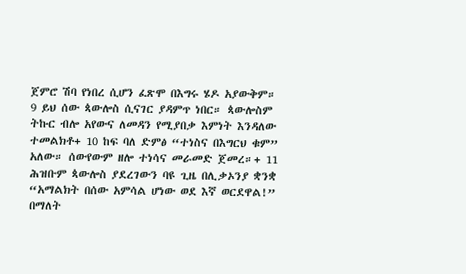ጀምሮ ሽባ የነበረ ሲሆን ፈጽሞ በእግሩ ሄዶ አያውቅም። 9 ይህ ሰው ጳውሎስ ሲናገር ያዳምጥ ነበር። ጳውሎስም ትኩር ብሎ አየውና ለመዳን የሚያበቃ እምነት እንዳለው ተመልክቶ+ 10 ከፍ ባለ ድምፅ “ተነስና በእግርህ ቁም” አለው። ሰውየውም ዘሎ ተነሳና መራመድ ጀመረ።+ 11 ሕዝቡም ጳውሎስ ያደረገውን ባዩ ጊዜ በሊቃኦንያ ቋንቋ “አማልክት በሰው አምሳል ሆነው ወደ እኛ ወርደዋል!” በማለት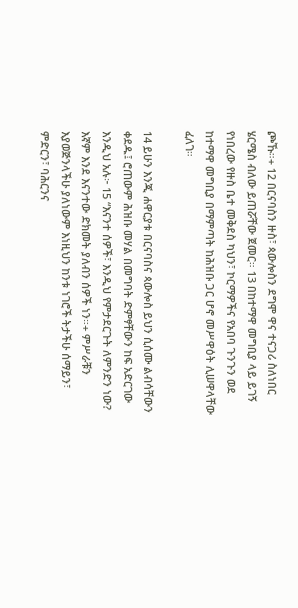ጮኹ።+ 12 በርናባስን ዙስ፣ ጳውሎስን ደግሞ ዋና ተናጋሪ ስለነበር ሄርሜስ ብለው ይጠሯቸው ጀመር። 13 በከተማዋ መግቢያ ላይ ይገኝ የነበረው የዙስ ቤተ መቅደስ ካህን፣ ኮርማዎችና የአበባ ጉንጉን ወደ ከተማዋ መግቢያ በማምጣት ከሕዝቡ ጋር ሆኖ መሥዋዕት ሊሠዋላቸው ፈለገ።

14 ይሁን እንጂ ሐዋርያቱ በርናባስና ጳውሎስ ይህን ሲሰሙ ልብሳቸውን ቀደዱ፤ ሮጠውም ሕዝቡ መሃል በመግባት ድምፃቸውን ከፍ አድርገው እንዲህ አሉ፦ 15 “እናንተ ሰዎች፣ እንዲህ የምታደርጉት ለምንድን ነው? እኛም እንደ እናንተው ድክመት ያለብን ሰዎች ነን።+ ምሥራቹን እያወጅንላችሁ ያለነውም እነዚህን ከንቱ ነገሮች ትታችሁ ሰማይን፣ ምድርን፣ ባሕርንና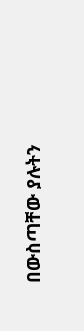በውስጣቸው ያሉትን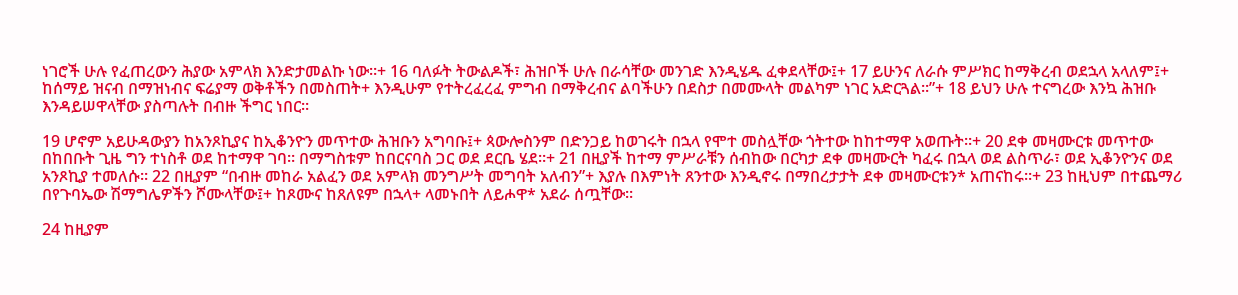ነገሮች ሁሉ የፈጠረውን ሕያው አምላክ እንድታመልኩ ነው።+ 16 ባለፉት ትውልዶች፣ ሕዝቦች ሁሉ በራሳቸው መንገድ እንዲሄዱ ፈቀደላቸው፤+ 17 ይሁንና ለራሱ ምሥክር ከማቅረብ ወደኋላ አላለም፤+ ከሰማይ ዝናብ በማዝነብና ፍሬያማ ወቅቶችን በመስጠት+ እንዲሁም የተትረፈረፈ ምግብ በማቅረብና ልባችሁን በደስታ በመሙላት መልካም ነገር አድርጓል።”+ 18 ይህን ሁሉ ተናግረው እንኳ ሕዝቡ እንዳይሠዋላቸው ያስጣሉት በብዙ ችግር ነበር።

19 ሆኖም አይሁዳውያን ከአንጾኪያና ከኢቆንዮን መጥተው ሕዝቡን አግባቡ፤+ ጳውሎስንም በድንጋይ ከወገሩት በኋላ የሞተ መስሏቸው ጎትተው ከከተማዋ አወጡት።+ 20 ደቀ መዛሙርቱ መጥተው በከበቡት ጊዜ ግን ተነስቶ ወደ ከተማዋ ገባ። በማግስቱም ከበርናባስ ጋር ወደ ደርቤ ሄደ።+ 21 በዚያች ከተማ ምሥራቹን ሰብከው በርካታ ደቀ መዛሙርት ካፈሩ በኋላ ወደ ልስጥራ፣ ወደ ኢቆንዮንና ወደ አንጾኪያ ተመለሱ። 22 በዚያም “በብዙ መከራ አልፈን ወደ አምላክ መንግሥት መግባት አለብን”+ እያሉ በእምነት ጸንተው እንዲኖሩ በማበረታታት ደቀ መዛሙርቱን* አጠናከሩ።+ 23 ከዚህም በተጨማሪ በየጉባኤው ሽማግሌዎችን ሾሙላቸው፤+ ከጾሙና ከጸለዩም በኋላ+ ላመኑበት ለይሖዋ* አደራ ሰጧቸው።

24 ከዚያም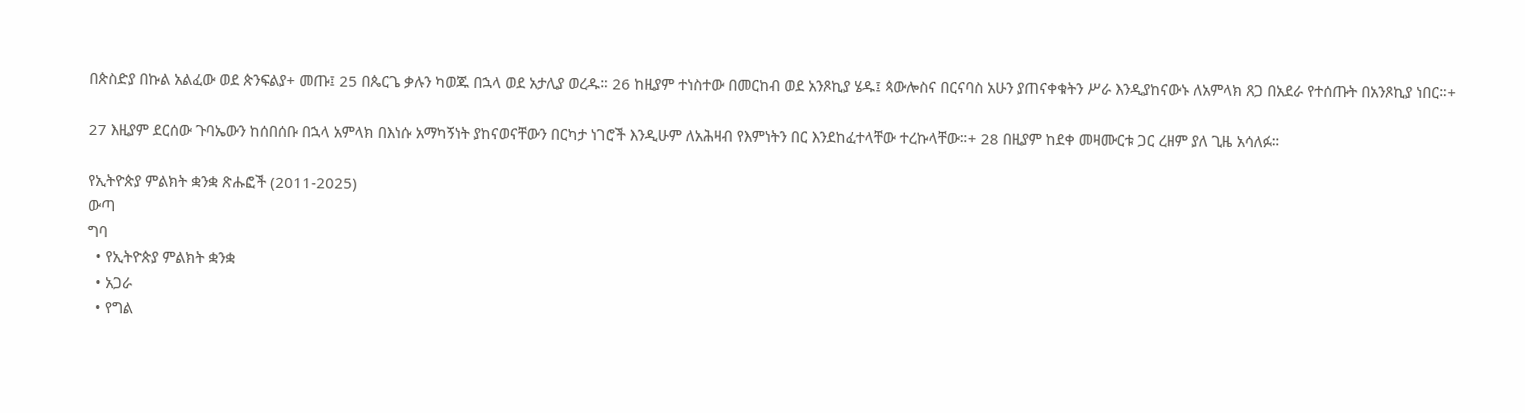በጵስድያ በኩል አልፈው ወደ ጵንፍልያ+ መጡ፤ 25 በጴርጌ ቃሉን ካወጁ በኋላ ወደ አታሊያ ወረዱ። 26 ከዚያም ተነስተው በመርከብ ወደ አንጾኪያ ሄዱ፤ ጳውሎስና በርናባስ አሁን ያጠናቀቁትን ሥራ እንዲያከናውኑ ለአምላክ ጸጋ በአደራ የተሰጡት በአንጾኪያ ነበር።+

27 እዚያም ደርሰው ጉባኤውን ከሰበሰቡ በኋላ አምላክ በእነሱ አማካኝነት ያከናወናቸውን በርካታ ነገሮች እንዲሁም ለአሕዛብ የእምነትን በር እንደከፈተላቸው ተረኩላቸው።+ 28 በዚያም ከደቀ መዛሙርቱ ጋር ረዘም ያለ ጊዜ አሳለፉ።

የኢትዮጵያ ምልክት ቋንቋ ጽሑፎች (2011-2025)
ውጣ
ግባ
  • የኢትዮጵያ ምልክት ቋንቋ
  • አጋራ
  • የግል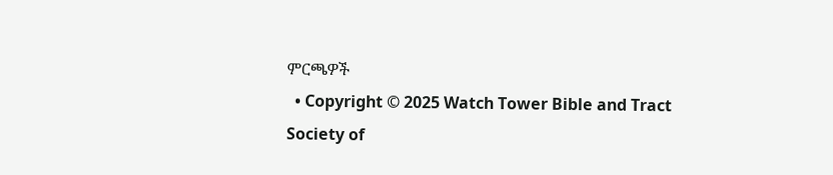ምርጫዎች
  • Copyright © 2025 Watch Tower Bible and Tract Society of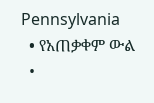Pennsylvania
  • የአጠቃቀም ውል
  •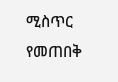ሚስጥር የመጠበቅ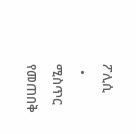ፖሊሲ
  • ሚስጥር የመጠበቅ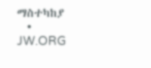ማስተካከያ
  • JW.ORG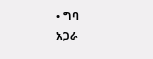• ግባ
አጋራ